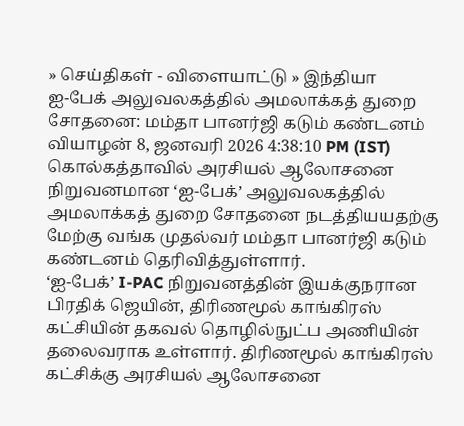» செய்திகள் - விளையாட்டு » இந்தியா
ஐ-பேக் அலுவலகத்தில் அமலாக்கத் துறை சோதனை: மம்தா பானர்ஜி கடும் கண்டனம்
வியாழன் 8, ஜனவரி 2026 4:38:10 PM (IST)
கொல்கத்தாவில் அரசியல் ஆலோசனை நிறுவனமான ‘ஐ-பேக்’ அலுவலகத்தில் அமலாக்கத் துறை சோதனை நடத்தியயதற்கு மேற்கு வங்க முதல்வர் மம்தா பானர்ஜி கடும் கண்டனம் தெரிவித்துள்ளார்.
‘ஐ-பேக்’ I-PAC நிறுவனத்தின் இயக்குநரான பிரதிக் ஜெயின், திரிணமூல் காங்கிரஸ் கட்சியின் தகவல் தொழில்நுட்ப அணியின் தலைவராக உள்ளார். திரிணமூல் காங்கிரஸ் கட்சிக்கு அரசியல் ஆலோசனை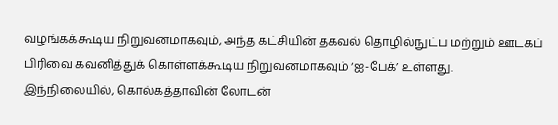வழங்கக்கூடிய நிறுவனமாகவும், அந்த கட்சியின் தகவல் தொழில்நுட்ப மற்றும் ஊடகப் பிரிவை கவனித்துக் கொள்ளக்கூடிய நிறுவனமாகவும் ‘ஐ-பேக்’ உள்ளது.
இந்நிலையில், கொல்கத்தாவின் லோடன்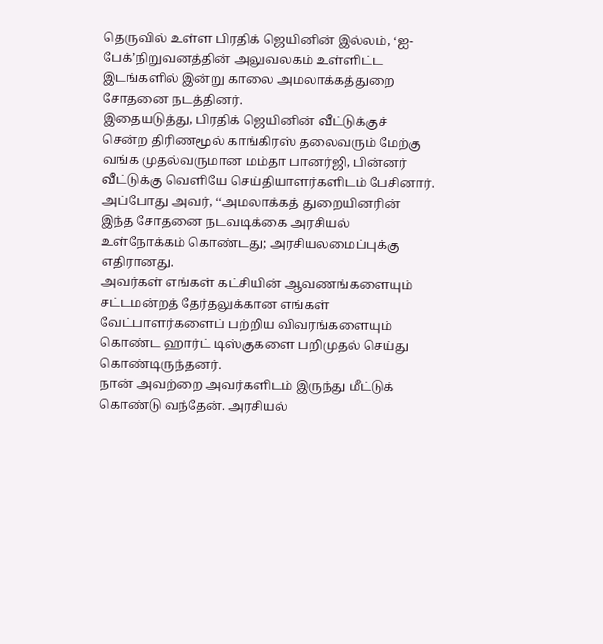தெருவில் உள்ள பிரதிக் ஜெயினின் இல்லம், ‘ஐ-பேக்’நிறுவனத்தின் அலுவலகம் உள்ளிட்ட இடங்களில் இன்று காலை அமலாக்கத்துறை சோதனை நடத்தினர்.
இதையடுத்து, பிரதிக் ஜெயினின் வீட்டுக்குச் சென்ற திரிணமூல் காங்கிரஸ் தலைவரும் மேற்கு வங்க முதல்வருமான மம்தா பானர்ஜி, பின்னர் வீட்டுக்கு வெளியே செய்தியாளர்களிடம் பேசினார். அப்போது அவர், ‘‘அமலாக்கத் துறையினரின் இந்த சோதனை நடவடிக்கை அரசியல் உள்நோக்கம் கொண்டது; அரசியலமைப்புக்கு எதிரானது.
அவர்கள் எங்கள் கட்சியின் ஆவணங்களையும் சட்டமன்றத் தேர்தலுக்கான எங்கள் வேட்பாளர்களைப் பற்றிய விவரங்களையும் கொண்ட ஹார்ட் டிஸ்குகளை பறிமுதல் செய்து கொண்டிருந்தனர்.
நான் அவற்றை அவர்களிடம் இருந்து மீட்டுக் கொண்டு வந்தேன். அரசியல்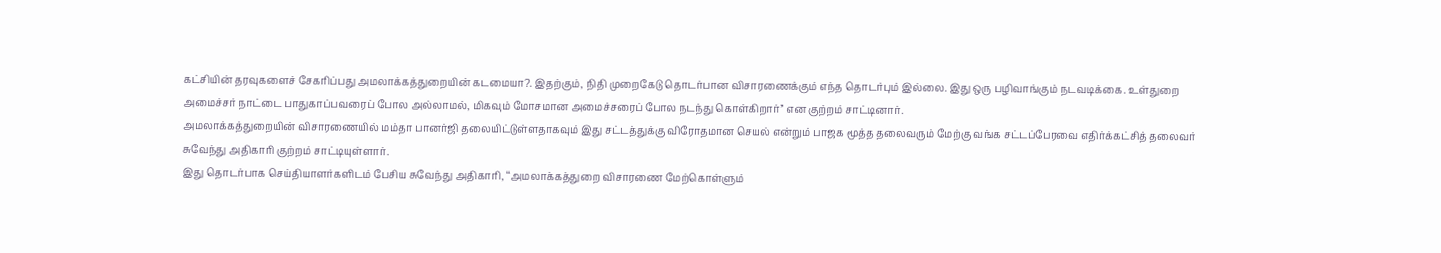கட்சியின் தரவுகளைச் சேகரிப்பது அமலாக்கத்துறையின் கடமையா?. இதற்கும், நிதி முறைகேடு தொடர்பான விசாரணைக்கும் எந்த தொடர்பும் இல்லை. இது ஒரு பழிவாங்கும் நடவடிக்கை. உள்துறை அமைச்சர் நாட்டை பாதுகாப்பவரைப் போல அல்லாமல், மிகவும் மோசமான அமைச்சரைப் போல நடந்து கொள்கிறார்’’ என குற்றம் சாட்டினார்.
அமலாக்கத்துறையின் விசாரணையில் மம்தா பானர்ஜி தலையிட்டுள்ளதாகவும் இது சட்டத்துக்கு விரோதமான செயல் என்றும் பாஜக மூத்த தலைவரும் மேற்கு வங்க சட்டப்பேரவை எதிர்க்கட்சித் தலைவர் சுவேந்து அதிகாரி குற்றம் சாட்டியுள்ளார்.
இது தொடர்பாக செய்தியாளர்களிடம் பேசிய சுவேந்து அதிகாரி, ‘‘அமலாக்கத்துறை விசாரணை மேற்கொள்ளும்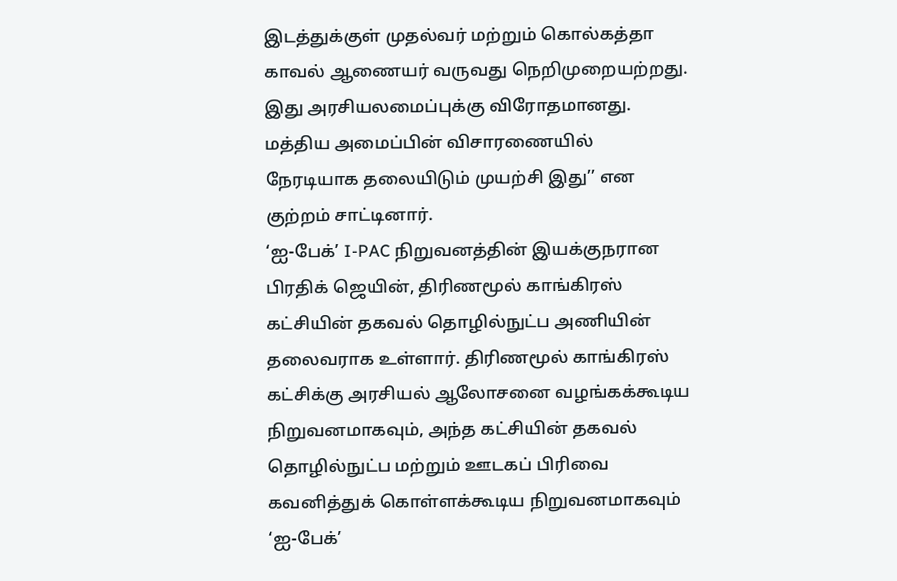இடத்துக்குள் முதல்வர் மற்றும் கொல்கத்தா காவல் ஆணையர் வருவது நெறிமுறையற்றது. இது அரசியலமைப்புக்கு விரோதமானது. மத்திய அமைப்பின் விசாரணையில் நேரடியாக தலையிடும் முயற்சி இது’’ என குற்றம் சாட்டினார்.
‘ஐ-பேக்’ I-PAC நிறுவனத்தின் இயக்குநரான பிரதிக் ஜெயின், திரிணமூல் காங்கிரஸ் கட்சியின் தகவல் தொழில்நுட்ப அணியின் தலைவராக உள்ளார். திரிணமூல் காங்கிரஸ் கட்சிக்கு அரசியல் ஆலோசனை வழங்கக்கூடிய நிறுவனமாகவும், அந்த கட்சியின் தகவல் தொழில்நுட்ப மற்றும் ஊடகப் பிரிவை கவனித்துக் கொள்ளக்கூடிய நிறுவனமாகவும் ‘ஐ-பேக்’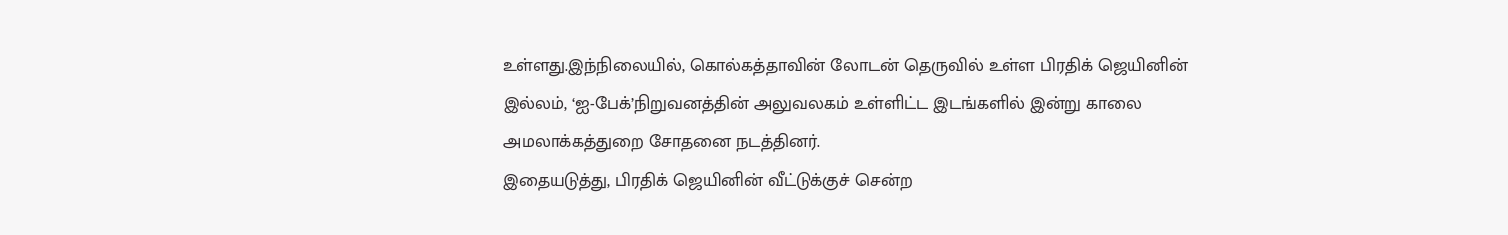உள்ளது.இந்நிலையில், கொல்கத்தாவின் லோடன் தெருவில் உள்ள பிரதிக் ஜெயினின் இல்லம், ‘ஐ-பேக்’நிறுவனத்தின் அலுவலகம் உள்ளிட்ட இடங்களில் இன்று காலை அமலாக்கத்துறை சோதனை நடத்தினர்.
இதையடுத்து, பிரதிக் ஜெயினின் வீட்டுக்குச் சென்ற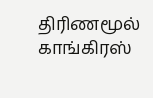திரிணமூல் காங்கிரஸ்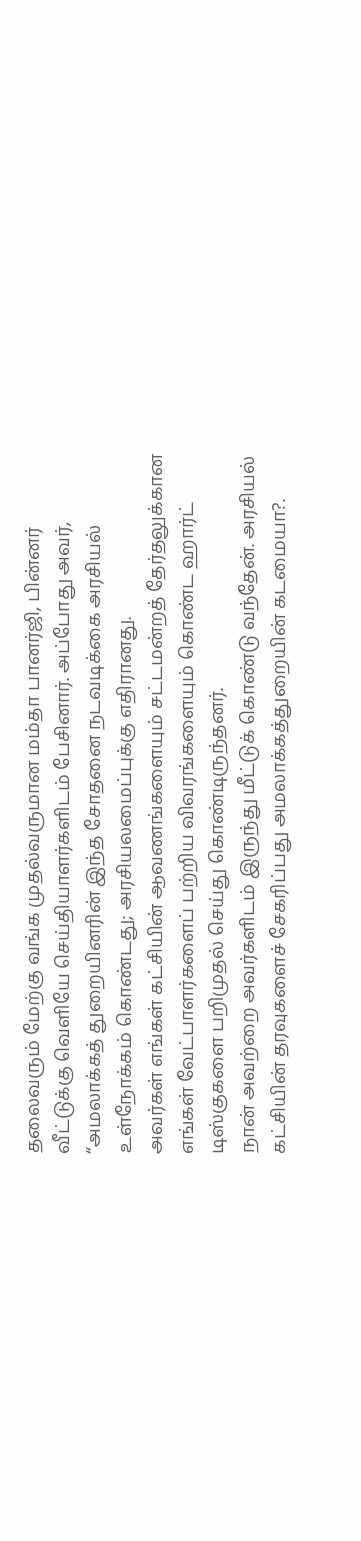தலைவரும் மேற்கு வங்க முதல்வருமான மம்தா பானர்ஜி, பின்னர் வீட்டுக்கு வெளியே செய்தியாளர்களிடம் பேசினார். அப்போது அவர், ‘‘அமலாக்கத் துறையினரின் இந்த சோதனை நடவடிக்கை அரசியல் உள்நோக்கம் கொண்டது; அரசியலமைப்புக்கு எதிரானது.
அவர்கள் எங்கள் கட்சியின் ஆவணங்களையும் சட்டமன்றத் தேர்தலுக்கான எங்கள் வேட்பாளர்களைப் பற்றிய விவரங்களையும் கொண்ட ஹார்ட் டிஸ்குகளை பறிமுதல் செய்து கொண்டிருந்தனர்.
நான் அவற்றை அவர்களிடம் இருந்து மீட்டுக் கொண்டு வந்தேன். அரசியல் கட்சியின் தரவுகளைச் சேகரிப்பது அமலாக்கத்துறையின் கடமையா?.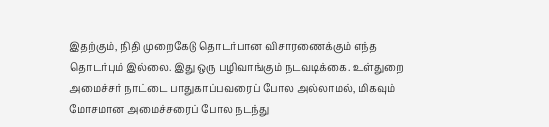இதற்கும், நிதி முறைகேடு தொடர்பான விசாரணைக்கும் எந்த தொடர்பும் இல்லை. இது ஒரு பழிவாங்கும் நடவடிக்கை. உள்துறை அமைச்சர் நாட்டை பாதுகாப்பவரைப் போல அல்லாமல், மிகவும் மோசமான அமைச்சரைப் போல நடந்து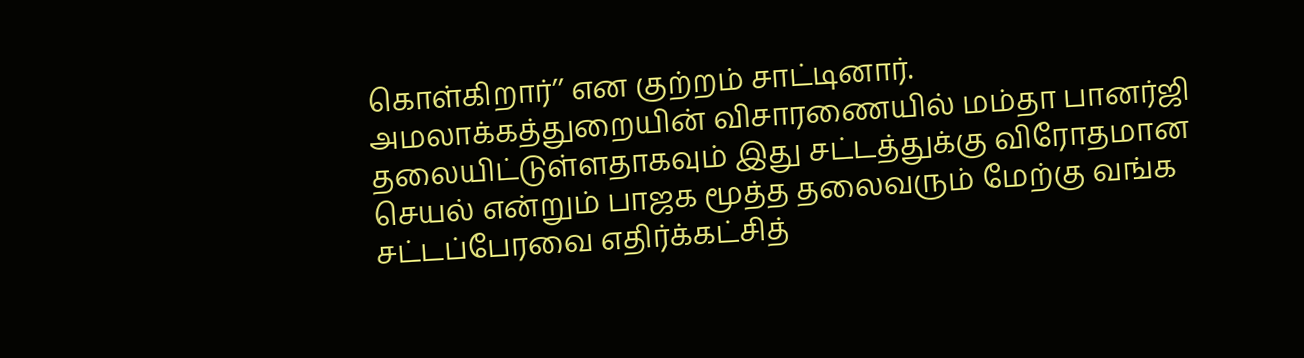கொள்கிறார்’’ என குற்றம் சாட்டினார்.
அமலாக்கத்துறையின் விசாரணையில் மம்தா பானர்ஜி தலையிட்டுள்ளதாகவும் இது சட்டத்துக்கு விரோதமான செயல் என்றும் பாஜக மூத்த தலைவரும் மேற்கு வங்க சட்டப்பேரவை எதிர்க்கட்சித்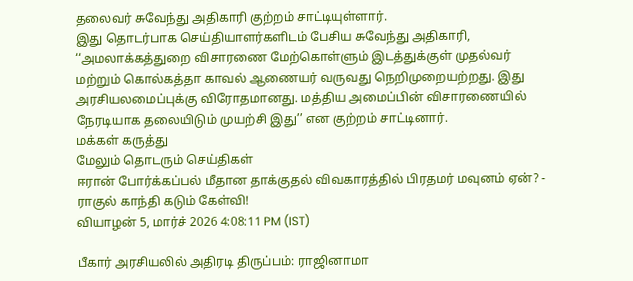தலைவர் சுவேந்து அதிகாரி குற்றம் சாட்டியுள்ளார்.
இது தொடர்பாக செய்தியாளர்களிடம் பேசிய சுவேந்து அதிகாரி, ‘‘அமலாக்கத்துறை விசாரணை மேற்கொள்ளும் இடத்துக்குள் முதல்வர் மற்றும் கொல்கத்தா காவல் ஆணையர் வருவது நெறிமுறையற்றது. இது அரசியலமைப்புக்கு விரோதமானது. மத்திய அமைப்பின் விசாரணையில் நேரடியாக தலையிடும் முயற்சி இது’’ என குற்றம் சாட்டினார்.
மக்கள் கருத்து
மேலும் தொடரும் செய்திகள்
ஈரான் போர்க்கப்பல் மீதான தாக்குதல் விவகாரத்தில் பிரதமர் மவுனம் ஏன்? - ராகுல் காந்தி கடும் கேள்வி!
வியாழன் 5, மார்ச் 2026 4:08:11 PM (IST)

பீகார் அரசியலில் அதிரடி திருப்பம்: ராஜினாமா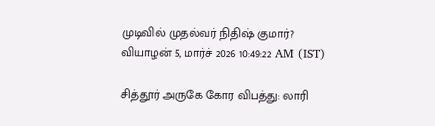முடிவில் முதல்வர் நிதிஷ் குமார்?
வியாழன் 5, மார்ச் 2026 10:49:22 AM (IST)

சித்தூர் அருகே கோர விபத்து: லாரி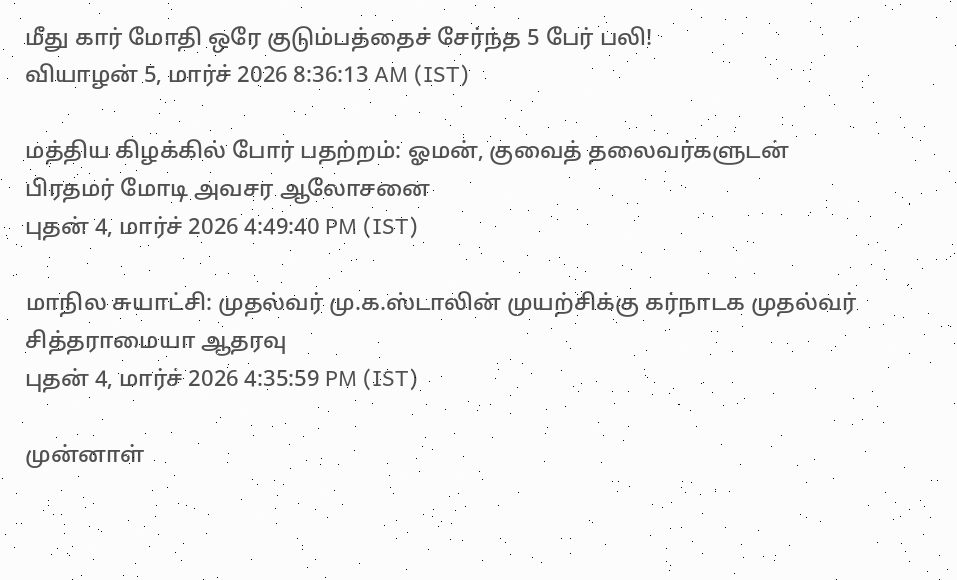மீது கார் மோதி ஒரே குடும்பத்தைச் சேர்ந்த 5 பேர் பலி!
வியாழன் 5, மார்ச் 2026 8:36:13 AM (IST)

மத்திய கிழக்கில் போர் பதற்றம்: ஓமன், குவைத் தலைவர்களுடன் பிரதமர் மோடி அவசர ஆலோசனை
புதன் 4, மார்ச் 2026 4:49:40 PM (IST)

மாநில சுயாட்சி: முதல்வர் மு.க.ஸ்டாலின் முயற்சிக்கு கர்நாடக முதல்வர் சித்தராமையா ஆதரவு
புதன் 4, மார்ச் 2026 4:35:59 PM (IST)

முன்னாள்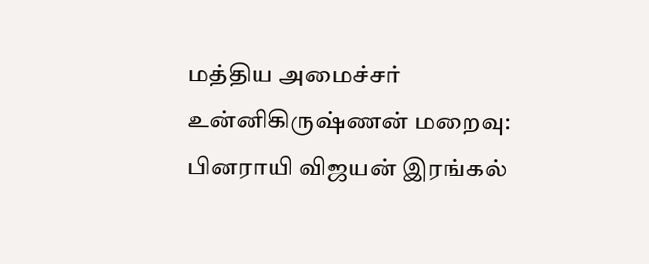மத்திய அமைச்சர் உன்னிகிருஷ்ணன் மறைவு: பினராயி விஜயன் இரங்கல்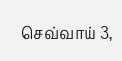செவ்வாய் 3,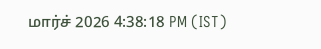மார்ச் 2026 4:38:18 PM (IST)